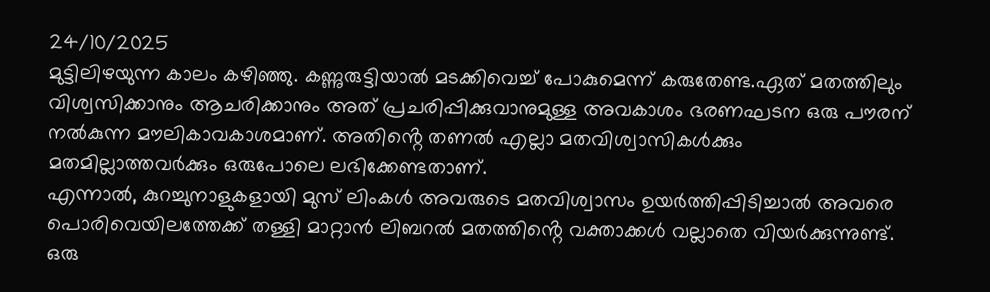24/10/2025
മുട്ടിലിഴയുന്ന കാലം കഴിഞ്ഞു. കണ്ണുരുട്ടിയാൽ മടക്കിവെച്ച് പോകുമെന്ന് കരുതേണ്ട.ഏത് മതത്തിലും വിശ്വസിക്കാനും ആചരിക്കാനും അത് പ്രചരിപ്പിക്കുവാനുമുള്ള അവകാശം ഭരണഘടന ഒരു പൗരന് നൽകുന്ന മൗലികാവകാശമാണ്. അതിൻ്റെ തണൽ എല്ലാ മതവിശ്വാസികൾക്കും മതമില്ലാത്തവർക്കും ഒരുപോലെ ലഭിക്കേണ്ടതാണ്.
എന്നാൽ, കുറച്ചുനാളുകളായി മുസ് ലിംകൾ അവരുടെ മതവിശ്വാസം ഉയർത്തിപ്പിടിച്ചാൽ അവരെ പൊരിവെയിലത്തേക്ക് തള്ളി മാറ്റാൻ ലിബറൽ മതത്തിൻ്റെ വക്താക്കൾ വല്ലാതെ വിയർക്കുന്നുണ്ട്.
ഒരു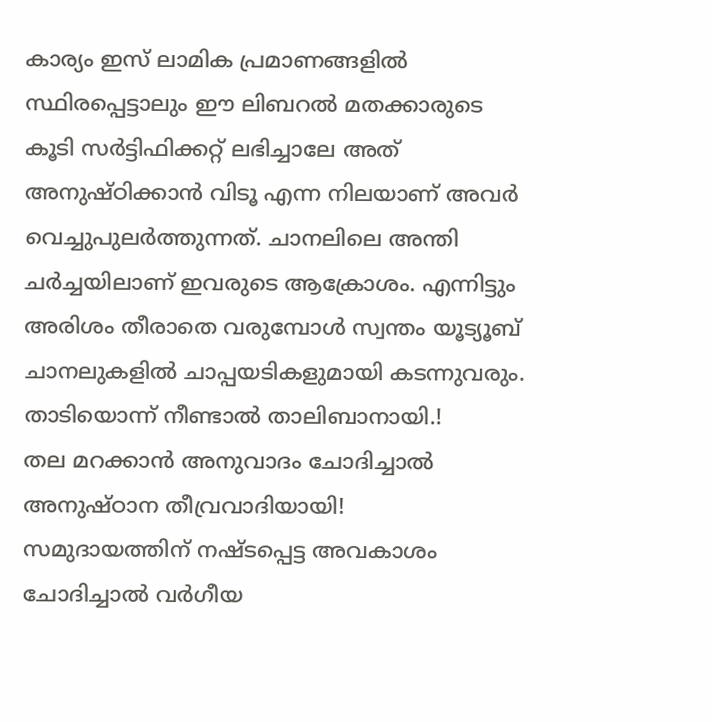കാര്യം ഇസ് ലാമിക പ്രമാണങ്ങളിൽ സ്ഥിരപ്പെട്ടാലും ഈ ലിബറൽ മതക്കാരുടെ കൂടി സർട്ടിഫിക്കറ്റ് ലഭിച്ചാലേ അത് അനുഷ്ഠിക്കാൻ വിടൂ എന്ന നിലയാണ് അവർ വെച്ചുപുലർത്തുന്നത്. ചാനലിലെ അന്തി ചർച്ചയിലാണ് ഇവരുടെ ആക്രോശം. എന്നിട്ടും അരിശം തീരാതെ വരുമ്പോൾ സ്വന്തം യൂട്യൂബ് ചാനലുകളിൽ ചാപ്പയടികളുമായി കടന്നുവരും.
താടിയൊന്ന് നീണ്ടാൽ താലിബാനായി.!
തല മറക്കാൻ അനുവാദം ചോദിച്ചാൽ അനുഷ്ഠാന തീവ്രവാദിയായി!
സമുദായത്തിന് നഷ്ടപ്പെട്ട അവകാശം ചോദിച്ചാൽ വർഗീയ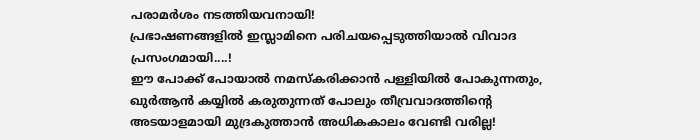പരാമർശം നടത്തിയവനായി!
പ്രഭാഷണങ്ങളിൽ ഇസ്ലാമിനെ പരിചയപ്പെടുത്തിയാൽ വിവാദ പ്രസംഗമായി....!
ഈ പോക്ക് പോയാൽ നമസ്കരിക്കാൻ പള്ളിയിൽ പോകുന്നതും, ഖുർആൻ കയ്യിൽ കരുതുന്നത് പോലും തീവ്രവാദത്തിന്റെ അടയാളമായി മുദ്രകുത്താൻ അധികകാലം വേണ്ടി വരില്ല!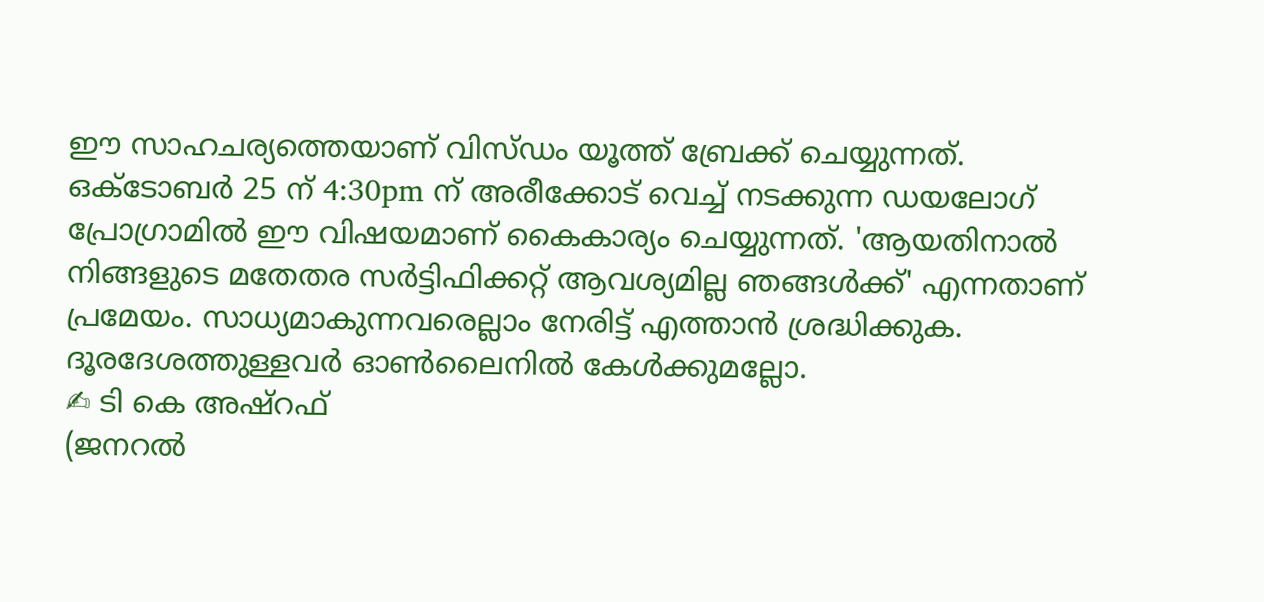ഈ സാഹചര്യത്തെയാണ് വിസ്ഡം യൂത്ത് ബ്രേക്ക് ചെയ്യുന്നത്. ഒക്ടോബർ 25 ന് 4:30pm ന് അരീക്കോട് വെച്ച് നടക്കുന്ന ഡയലോഗ് പ്രോഗ്രാമിൽ ഈ വിഷയമാണ് കൈകാര്യം ചെയ്യുന്നത്. 'ആയതിനാൽ നിങ്ങളുടെ മതേതര സർട്ടിഫിക്കറ്റ് ആവശ്യമില്ല ഞങ്ങൾക്ക്' എന്നതാണ് പ്രമേയം. സാധ്യമാകുന്നവരെല്ലാം നേരിട്ട് എത്താൻ ശ്രദ്ധിക്കുക. ദൂരദേശത്തുള്ളവർ ഓൺലൈനിൽ കേൾക്കുമല്ലോ.
✍ ടി കെ അഷ്റഫ്
(ജനറൽ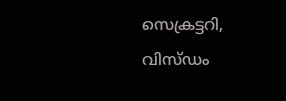സെക്രട്ടറി,
വിസ്ഡം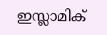ഇസ്ലാമിക്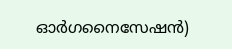ഓർഗനൈസേഷൻ)